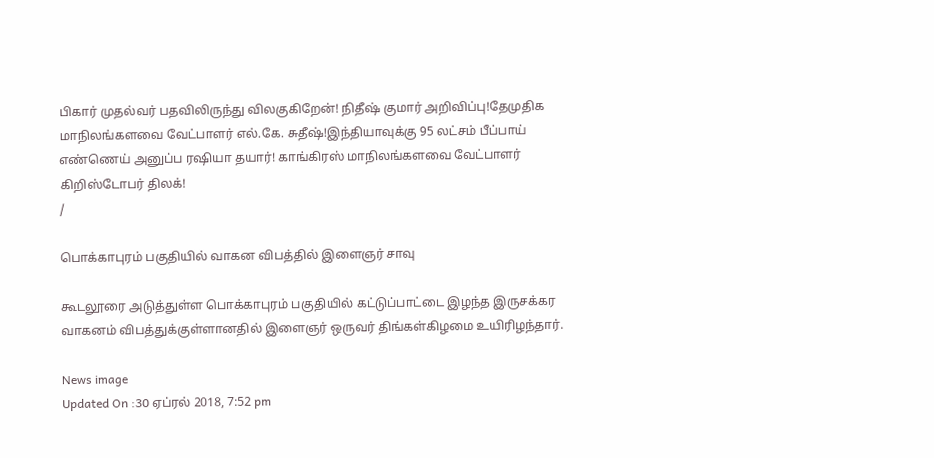பிகார் முதல்வர் பதவிலிருந்து விலகுகிறேன்! நிதீஷ் குமார் அறிவிப்பு!தேமுதிக மாநிலங்களவை வேட்பாளர் எல்.கே. சுதீஷ்!இந்தியாவுக்கு 95 லட்சம் பீப்பாய் எண்ணெய் அனுப்ப ரஷியா தயார்! காங்கிரஸ் மாநிலங்களவை வேட்பாளர் கிறிஸ்டோபர் திலக்!
/

பொக்காபுரம் பகுதியில் வாகன விபத்தில் இளைஞர் சாவு

கூடலூரை அடுத்துள்ள பொக்காபுரம் பகுதியில் கட்டுப்பாட்டை இழந்த இருசக்கர வாகனம் விபத்துக்குள்ளானதில் இளைஞர் ஒருவர் திங்கள்கிழமை உயிரிழந்தார்.

News image
Updated On :30 ஏப்ரல் 2018, 7:52 pm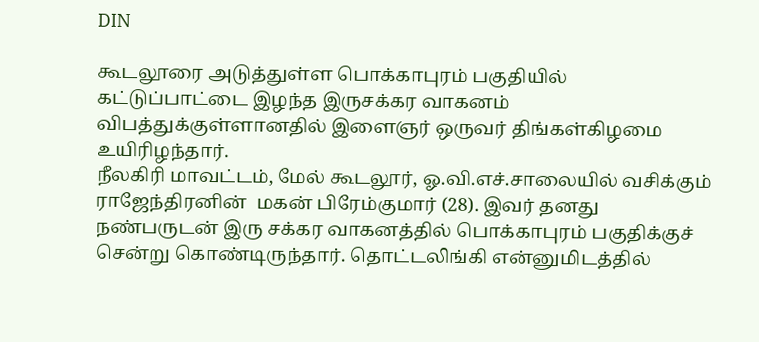DIN

கூடலூரை அடுத்துள்ள பொக்காபுரம் பகுதியில் கட்டுப்பாட்டை இழந்த இருசக்கர வாகனம் விபத்துக்குள்ளானதில் இளைஞர் ஒருவர் திங்கள்கிழமை உயிரிழந்தார்.
நீலகிரி மாவட்டம், மேல் கூடலூர், ஓ.வி.எச்.சாலையில் வசிக்கும் ராஜேந்திரனின்  மகன் பிரேம்குமார் (28). இவர் தனது நண்பருடன் இரு சக்கர வாகனத்தில் பொக்காபுரம் பகுதிக்குச் சென்று கொண்டிருந்தார். தொட்டலிங்கி என்னுமிடத்தில்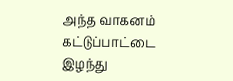அந்த வாகனம் கட்டுப்பாட்டை இழந்து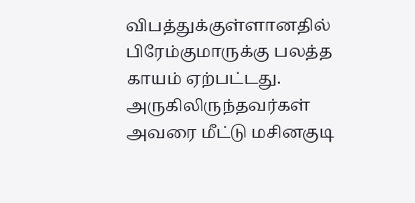விபத்துக்குள்ளானதில் பிரேம்குமாருக்கு பலத்த காயம் ஏற்பட்டது.
அருகிலிருந்தவர்கள் அவரை மீட்டு மசினகுடி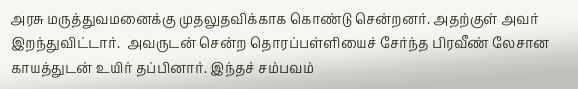அரசு மருத்துவமனைக்கு முதலுதவிக்காக கொண்டு சென்றனர். அதற்குள் அவர் இறந்துவிட்டார்.  அவருடன் சென்ற தொரப்பள்ளியைச் சேர்ந்த பிரவீண் லேசான காயத்துடன் உயிர் தப்பினார். இந்தச் சம்பவம்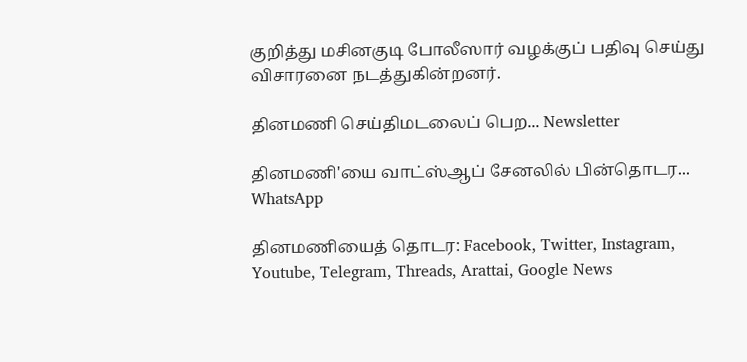குறித்து மசினகுடி போலீஸார் வழக்குப் பதிவு செய்து விசாரனை நடத்துகின்றனர்.

தினமணி செய்திமடலைப் பெற... Newsletter

தினமணி'யை வாட்ஸ்ஆப் சேனலில் பின்தொடர... WhatsApp

தினமணியைத் தொடர: Facebook, Twitter, Instagram, Youtube, Telegram, Threads, Arattai, Google News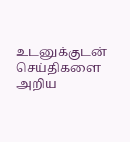உடனுக்குடன் செய்திகளை அறிய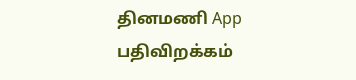தினமணி App பதிவிறக்கம்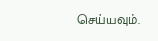செய்யவும்.